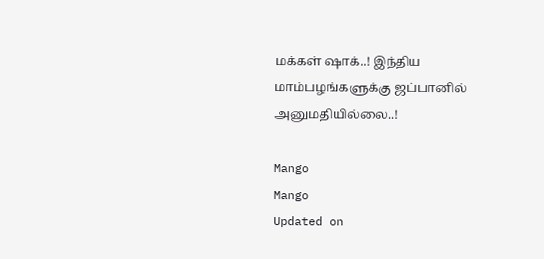மக்கள் ஷாக்..! இந்திய மாம்பழங்களுக்கு ஜப்பானில் அனுமதியில்லை..!

Mango
Mango
Updated on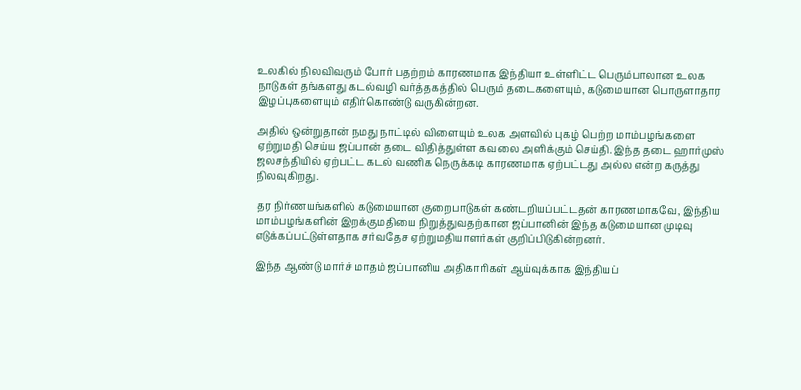உலகில் நிலவிவரும் போர் பதற்றம் காரணமாக இந்தியா உள்ளிட்ட பெரும்பாலான உலக நாடுகள் தங்களது கடல்வழி வர்த்தகத்தில் பெரும் தடைகளையும், கடுமையான பொருளாதார இழப்புகளையும் எதிர்கொண்டு வருகின்றன.

அதில் ஒன்றுதான் நமது நாட்டில் விளையும் உலக அளவில் புகழ் பெற்ற மாம்பழங்களை ஏற்றுமதி செய்ய ஜப்பான் தடை விதித்துள்ள கவலை அளிக்கும் செய்தி. இந்த தடை ஹார்முஸ் ஜலசந்தியில் ஏற்பட்ட கடல் வணிக நெருக்கடி காரணமாக ஏற்பட்டது அல்ல என்ற கருத்து நிலவுகிறது.

தர நிர்ணயங்களில் கடுமையான குறைபாடுகள் கண்டறியப்பட்டதன் காரணமாகவே, இந்திய மாம்பழங்களின் இறக்குமதியை நிறுத்துவதற்கான ஜப்பானின் இந்த கடுமையான முடிவு எடுக்கப்பட்டுள்ளதாக சர்வதேச ஏற்றுமதியாளர்கள் குறிப்பிடுகின்றனர்.

இந்த ஆண்டு மார்ச் மாதம் ஜப்பானிய அதிகாரிகள் ஆய்வுக்காக இந்தியப்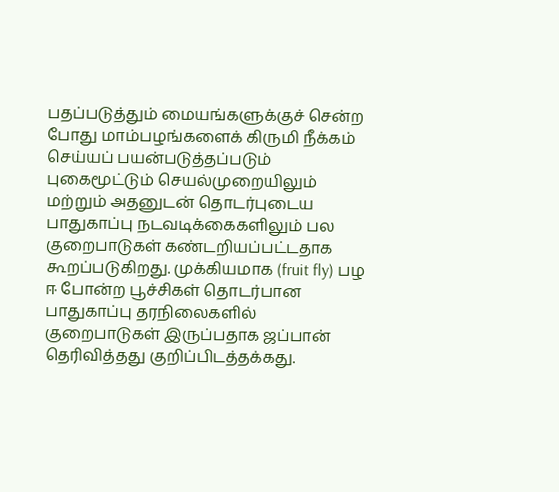பதப்படுத்தும் மையங்களுக்குச் சென்ற போது மாம்பழங்களைக் கிருமி நீக்கம் செய்யப் பயன்படுத்தப்படும் புகைமூட்டும் செயல்முறையிலும் மற்றும் அதனுடன் தொடர்புடைய பாதுகாப்பு நடவடிக்கைகளிலும் பல குறைபாடுகள் கண்டறியப்பட்டதாக கூறப்படுகிறது. முக்கியமாக (fruit fly) பழ ஈ போன்ற பூச்சிகள் தொடர்பான பாதுகாப்பு தரநிலைகளில் குறைபாடுகள் இருப்பதாக ஜப்பான் தெரிவித்தது குறிப்பிடத்தக்கது.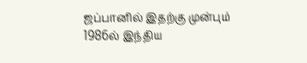ஜப்பானில் இதற்கு முன்பும் 1986ல் இந்திய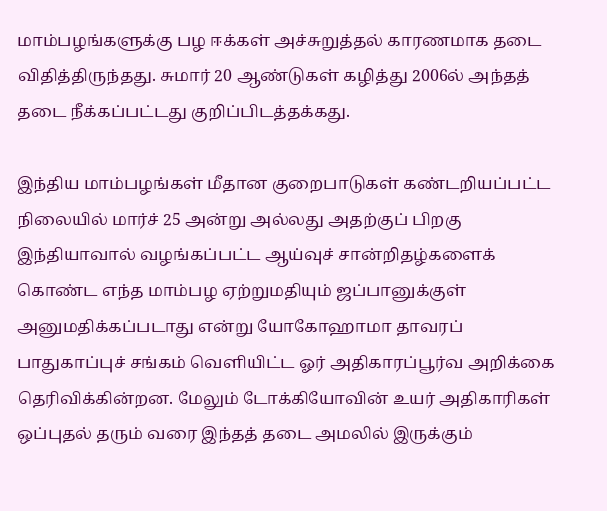மாம்பழங்களுக்கு பழ ஈக்கள் அச்சுறுத்தல் காரணமாக தடை விதித்திருந்தது. சுமார் 20 ஆண்டுகள் கழித்து 2006ல் அந்தத் தடை நீக்கப்பட்டது குறிப்பிடத்தக்கது.

இந்திய மாம்பழங்கள் மீதான குறைபாடுகள் கண்டறியப்பட்ட நிலையில் மார்ச் 25 அன்று அல்லது அதற்குப் பிறகு இந்தியாவால் வழங்கப்பட்ட ஆய்வுச் சான்றிதழ்களைக் கொண்ட எந்த மாம்பழ ஏற்றுமதியும் ஜப்பானுக்குள் அனுமதிக்கப்படாது என்று யோகோஹாமா தாவரப் பாதுகாப்புச் சங்கம் வெளியிட்ட ஓர் அதிகாரப்பூர்வ அறிக்கை தெரிவிக்கின்றன. மேலும் டோக்கியோவின் உயர் அதிகாரிகள் ஒப்புதல் தரும் வரை இந்தத் தடை அமலில் இருக்கும்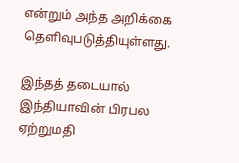என்றும் அந்த அறிக்கை தெளிவுபடுத்தியுள்ளது.

இந்தத் தடையால் இந்தியாவின் பிரபல ஏற்றுமதி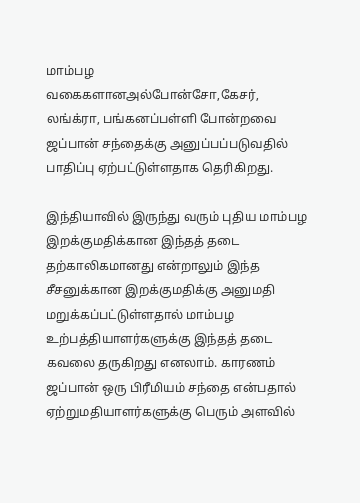மாம்பழ வகைகளானஅல்போன்சோ,கேசர், லங்க்ரா, பங்கனப்பள்ளி போன்றவை ஜப்பான் சந்தைக்கு அனுப்பப்படுவதில் பாதிப்பு ஏற்பட்டுள்ளதாக தெரிகிறது.

இந்தியாவில் இருந்து வரும் புதிய மாம்பழ இறக்குமதிக்கான இந்தத் தடை தற்காலிகமானது என்றாலும் இந்த சீசனுக்கான இறக்குமதிக்கு அனுமதி மறுக்கப்பட்டுள்ளதால் மாம்பழ உற்பத்தியாளர்களுக்கு இந்தத் தடை கவலை தருகிறது எனலாம். காரணம் ஜப்பான் ஒரு பிரீமியம் சந்தை என்பதால் ஏற்றுமதியாளர்களுக்கு பெரும் அளவில்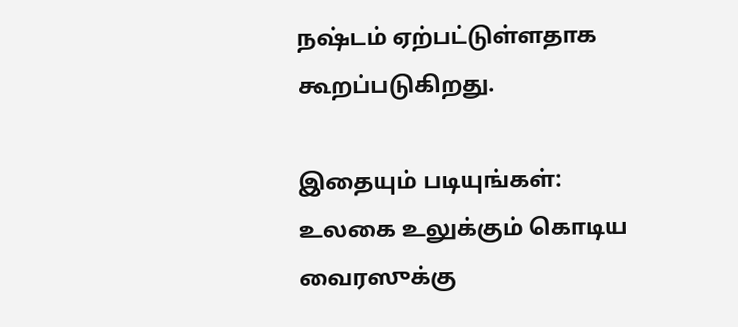நஷ்டம் ஏற்பட்டுள்ளதாக கூறப்படுகிறது.

இதையும் படியுங்கள்:
உலகை உலுக்கும் கொடிய வைரஸுக்கு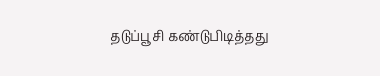தடுப்பூசி கண்டுபிடித்தது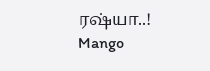ரஷ்யா..!
Mango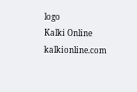logo
Kalki Online
kalkionline.com